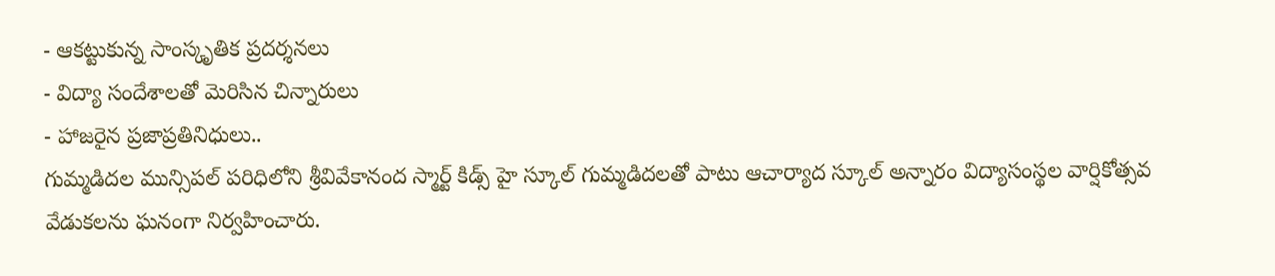- ఆకట్టుకున్న సాంస్కృతిక ప్రదర్శనలు
- విద్యా సందేశాలతో మెరిసిన చిన్నారులు
- హాజరైన ప్రజాప్రతినిధులు..
గుమ్మడిదల మున్సిపల్ పరిధిలోని శ్రీవివేకానంద స్మార్ట్ కిడ్స్ హై స్కూల్ గుమ్మడిదలతో పాటు ఆచార్యాద స్కూల్ అన్నారం విద్యాసంస్థల వార్షికోత్సవ వేడుకలను ఘనంగా నిర్వహించారు.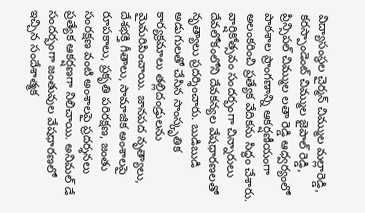విద్యాసంస్థల చైర్మన్ చిమ్ముల మల్లారెడ్డి, కరస్పాండెంట్ చిమ్ముల జైపాల్ రెడ్డి, ప్రిన్సిపల్ చిమ్ముల లతా రెడ్డి ఆధ్వర్యంలో పాఠశాల ప్రాంగణాన్ని ఆకర్షణీయంగా అలంకరించి ప్రత్యేక వేదికను సిద్ధం చేశారు.
వార్షికోత్సవం సందర్భంగా చిన్నారులు దేవలోకంలోని దేవకన్యల వేషధారణలతో నృత్యాలు ప్రదర్శించారు. బుడిబుడి అడుగులతో చేసిన సాంస్కృతిక కార్యక్రమాలు తల్లిదండ్రులను మైమరిపించాయి. జానపద నృత్యాలు, దేశభక్తి గీతాలు, సామాజిక అంశాలపై రూపకాలు, ప్రకృతి పరిరక్షణ, జంతు సంరక్షణ వంటి అంశాలపై ప్రదర్శనలు ప్రత్యేక ఆకర్షణగా నిలిచాయి. అనిమల్ డే సందర్భంగా జంతువుల వేషధారణలో ఇచ్చిన సందేశాత్మక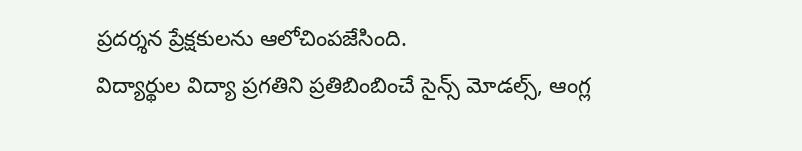ప్రదర్శన ప్రేక్షకులను ఆలోచింపజేసింది.
విద్యార్థుల విద్యా ప్రగతిని ప్రతిబింబించే సైన్స్ మోడల్స్, ఆంగ్ల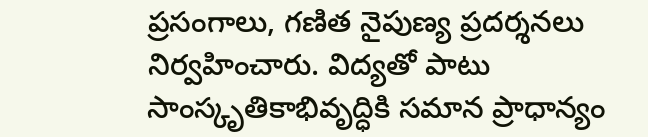ప్రసంగాలు, గణిత నైపుణ్య ప్రదర్శనలు నిర్వహించారు. విద్యతో పాటు సాంస్కృతికాభివృద్ధికి సమాన ప్రాధాన్యం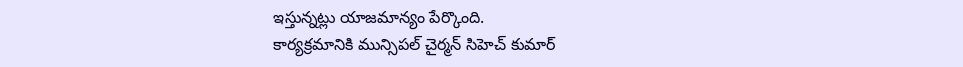ఇస్తున్నట్లు యాజమాన్యం పేర్కొంది.
కార్యక్రమానికి మున్సిపల్ చైర్మన్ సిహెచ్ కుమార్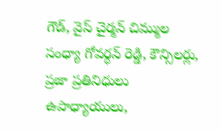గౌడ్, వైస్ చైర్మన్ చిమ్ముల సంధ్యా గోవర్ధన్ రెడ్డి, కౌన్సిలర్లు, ప్రజా ప్రతినిధులు ఉపాధ్యాయులు,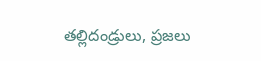తల్లిదండ్రులు, ప్రజలు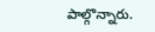పాల్గొన్నారు.